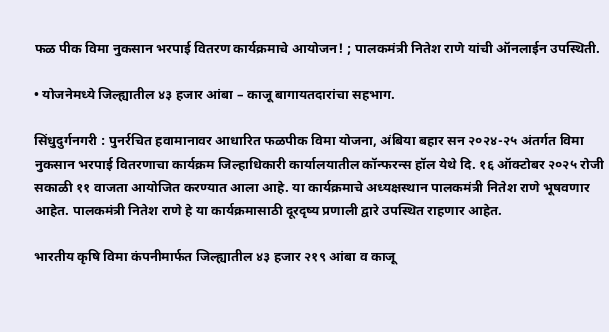फळ पीक विमा नुकसान भरपाई वितरण कार्यक्रमाचे आयोजन! ; पालकमंत्री नितेश राणे यांची ऑनलाईन उपस्थिती.

• योजनेमध्ये जिल्ह्यातील ४३ हजार आंबा – काजू बागायतदारांचा सहभाग.

सिंधुदुर्गनगरी : पुनर्रचित हवामानावर आधारित फळपीक विमा योजना, अंबिया बहार सन २०२४-२५ अंतर्गत विमा नुकसान भरपाई वितरणाचा कार्यक्रम जिल्हाधिकारी कार्यालयातील कॉन्फरन्स हॉल येथे दि. १६ ऑक्टोबर २०२५ रोजी सकाळी ११ वाजता आयोजित करण्यात आला आहे. या कार्यक्रमाचे अध्यक्षस्थान पालकमंत्री नितेश राणे भूषवणार आहेत. पालकमंत्री नितेश राणे हे या कार्यक्रमासाठी दूरदृष्य प्रणाली द्वारे उपस्थित राहणार आहेत.

भारतीय कृषि विमा कंपनीमार्फत जिल्ह्यातील ४३ हजार २१९ आंबा व काजू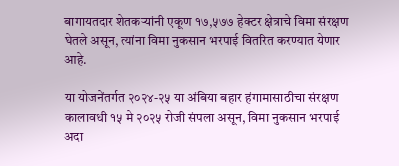बागायतदार शेतकऱ्यांनी एकूण १७,५७७ हेक्टर क्षेत्राचे विमा संरक्षण घेतले असून, त्यांना विमा नुकसान भरपाई वितरित करण्यात येणार आहे.

या योजनेंतर्गत २०२४-२५ या अंबिया बहार हंगामासाठीचा संरक्षण कालावधी १५ मे २०२५ रोजी संपला असून, विमा नुकसान भरपाई अदा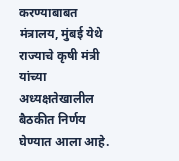करण्याबाबत मंत्रालय, मुंबई येथे राज्याचे कृषी मंत्री यांच्या अध्यक्षतेखालील बैठकीत निर्णय घेण्यात आला आहे.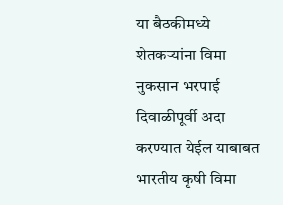या बैठकीमध्ये शेतकऱ्यांना विमा नुकसान भरपाई दिवाळीपूर्वी अदा करण्यात येईल याबाबत भारतीय कृषी विमा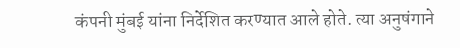कंपनी मुंबई यांना निर्देशित करण्यात आले होते. त्या अनुषंगाने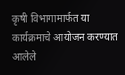कृषी विभागामार्फत या कार्यक्रमाचे आयोजन करण्यात आलेले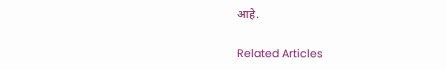आहे.

Related Articles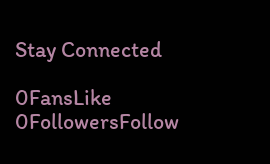Stay Connected

0FansLike
0FollowersFollow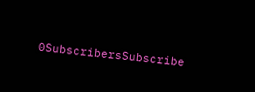0SubscribersSubscribe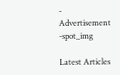- Advertisement -spot_img

Latest Articles